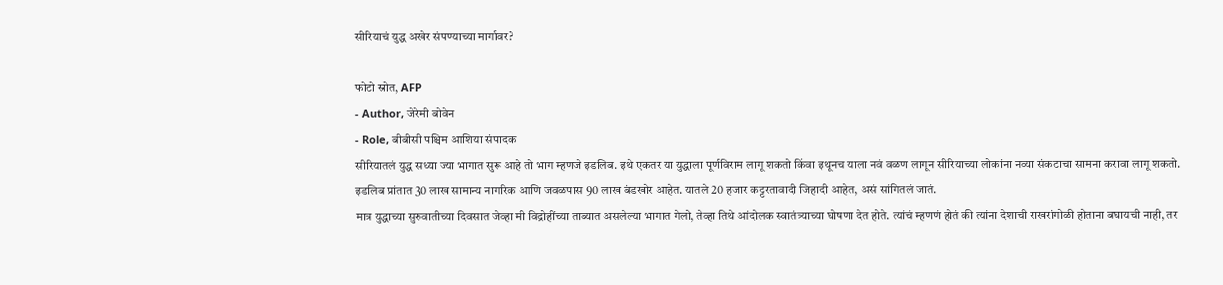सीरियाचं युद्ध अखेर संपण्याच्या मार्गावर?

फोटो स्रोत, AFP
- Author, जेरेमी बोवेन
- Role, बीबीसी पश्चिम आशिया संपादक
सीरियातलं युद्ध सध्या ज्या भागात सुरू आहे तो भाग म्हणजे इडलिब. इथे एकतर या युद्धाला पूर्णविराम लागू शकतो किंवा इथूनच याला नवं वळण लागून सीरियाच्या लोकांना नव्या संकटाचा सामना करावा लागू शकतो.
इडलिब प्रांतात 30 लाख सामान्य नागरिक आणि जवळपास 90 लाख बंडखोर आहेत. यातले 20 हजार कट्टरतावादी जिहादी आहेत, असं सांगितलं जातं.
मात्र युद्धाच्या सुरुवातीच्या दिवसात जेव्हा मी विद्रोहींच्या ताब्यात असलेल्या भागात गेलो, तेव्हा तिथे आंदोलक स्वातंत्र्याच्या घोषणा देत होते. त्यांचं म्हणणं होतं की त्यांना देशाची राखरांगोळी होताना बघायची नाही, तर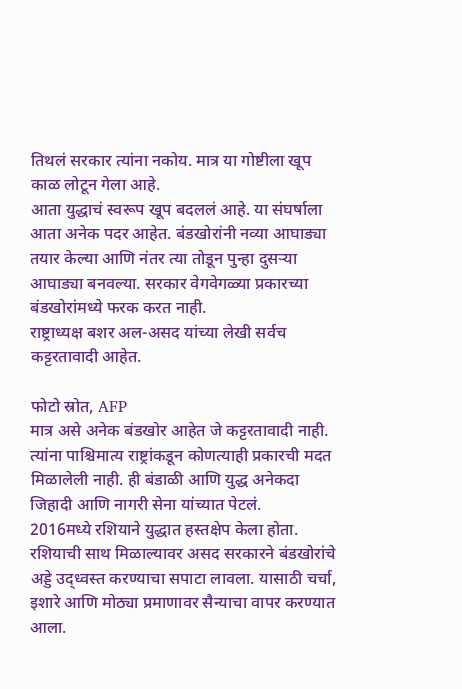तिथलं सरकार त्यांना नकोय. मात्र या गोष्टीला खूप काळ लोटून गेला आहे.
आता युद्धाचं स्वरूप खूप बदललं आहे. या संघर्षाला आता अनेक पदर आहेत. बंडखोरांनी नव्या आघाड्या तयार केल्या आणि नंतर त्या तोडून पुन्हा दुसऱ्या आघाड्या बनवल्या. सरकार वेगवेगळ्या प्रकारच्या बंडखोरांमध्ये फरक करत नाही.
राष्ट्राध्यक्ष बशर अल-असद यांच्या लेखी सर्वच कट्टरतावादी आहेत.

फोटो स्रोत, AFP
मात्र असे अनेक बंडखोर आहेत जे कट्टरतावादी नाही. त्यांना पाश्चिमात्य राष्ट्रांकडून कोणत्याही प्रकारची मदत मिळालेली नाही. ही बंडाळी आणि युद्ध अनेकदा जिहादी आणि नागरी सेना यांच्यात पेटलं.
2016मध्ये रशियाने युद्धात हस्तक्षेप केला होता. रशियाची साथ मिळाल्यावर असद सरकारने बंडखोरांचे अड्डे उद्ध्वस्त करण्याचा सपाटा लावला. यासाठी चर्चा, इशारे आणि मोठ्या प्रमाणावर सैन्याचा वापर करण्यात आला.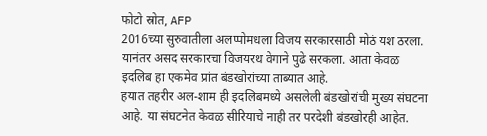फोटो स्रोत, AFP
2016च्या सुरुवातीला अलप्पोमधला विजय सरकारसाठी मोठं यश ठरला. यानंतर असद सरकारचा विजयरथ वेगाने पुढे सरकला. आता केवळ इदलिब हा एकमेव प्रांत बंडखोरांच्या ताब्यात आहे.
हयात तहरीर अल-शाम ही इदलिबमध्ये असलेली बंडखोरांची मुख्य संघटना आहे. या संघटनेत केवळ सीरियाचे नाही तर परदेशी बंडखोरही आहेत.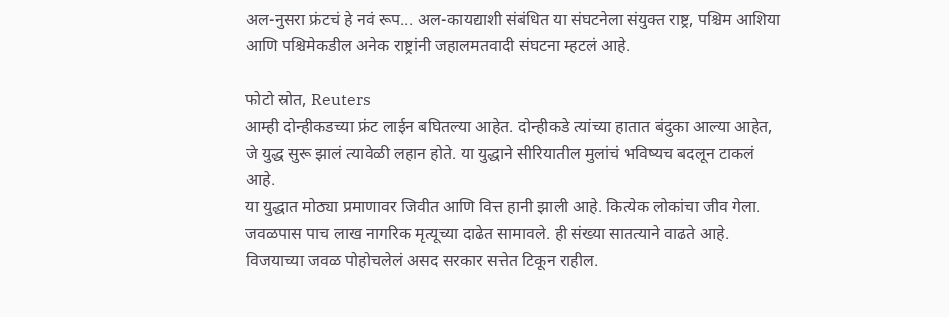अल-नुसरा फ्रंटचं हे नवं रूप... अल-कायद्याशी संबंधित या संघटनेला संयुक्त राष्ट्र, पश्चिम आशिया आणि पश्चिमेकडील अनेक राष्ट्रांनी जहालमतवादी संघटना म्हटलं आहे.

फोटो स्रोत, Reuters
आम्ही दोन्हीकडच्या फ्रंट लाईन बघितल्या आहेत. दोन्हीकडे त्यांच्या हातात बंदुका आल्या आहेत, जे युद्ध सुरू झालं त्यावेळी लहान होते. या युद्धाने सीरियातील मुलांचं भविष्यच बदलून टाकलं आहे.
या युद्धात मोठ्या प्रमाणावर जिवीत आणि वित्त हानी झाली आहे. कित्येक लोकांचा जीव गेला. जवळपास पाच लाख नागरिक मृत्यूच्या दाढेत सामावले. ही संख्या सातत्याने वाढते आहे.
विजयाच्या जवळ पोहोचलेलं असद सरकार सत्तेत टिकून राहील.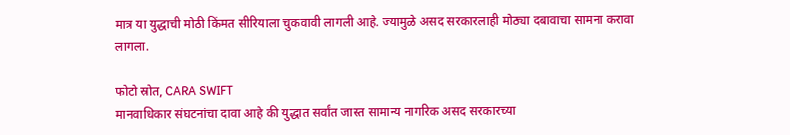मात्र या युद्धाची मोठी किंमत सीरियाला चुकवावी लागली आहे. ज्यामुळे असद सरकारलाही मोठ्या दबावाचा सामना करावा लागला.

फोटो स्रोत, CARA SWIFT
मानवाधिकार संघटनांचा दावा आहे की युद्धात सर्वांत जास्त सामान्य नागरिक असद सरकारच्या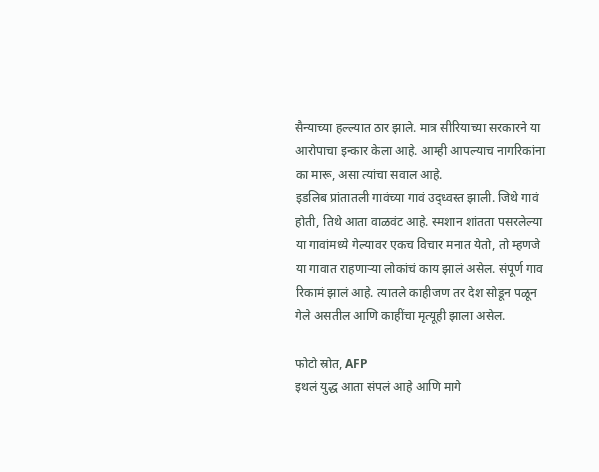सैन्याच्या हल्ल्यात ठार झाले. मात्र सीरियाच्या सरकारने या आरोपाचा इन्कार केला आहे. आम्ही आपल्याच नागरिकांना का मारू, असा त्यांचा सवाल आहे.
इडलिब प्रांतातली गावंच्या गावं उद्ध्वस्त झाली. जिथे गावं होती, तिथे आता वाळवंट आहे. स्मशान शांतता पसरलेल्या या गावांमध्ये गेल्यावर एकच विचार मनात येतो, तो म्हणजे या गावात राहणाऱ्या लोकांचं काय झालं असेल. संपूर्ण गाव रिकामं झालं आहे. त्यातले काहीजण तर देश सोडून पळून गेले असतील आणि काहींचा मृत्यूही झाला असेल.

फोटो स्रोत, AFP
इथलं युद्ध आता संपलं आहे आणि मागे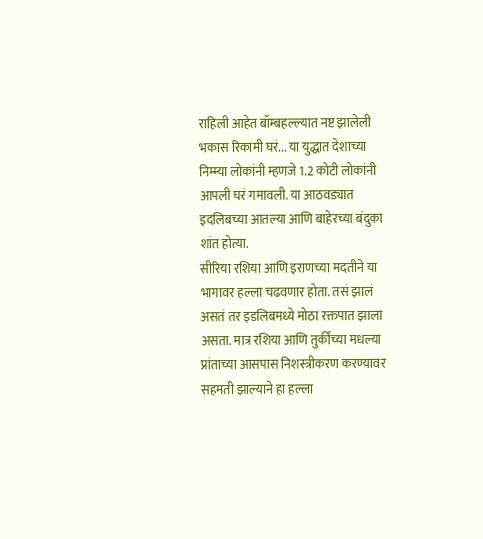राहिली आहेत बॉम्बहल्ल्यात नष्ट झालेली भकास रिकामी घरं... या युद्धात देशाच्या निम्म्या लोकांनी म्हणजे 1.2 कोटी लोकांनी आपली घरं गमावली. या आठवड्यात इदलिबच्या आतल्या आणि बाहेरच्या बंदुका शांत होत्या.
सीरिया रशिया आणि इराणच्या मदतीने या भागावर हल्ला चढवणार होता. तसं झालं असतं तर इडलिबमध्ये मोठा रक्तपात झाला असता. मात्र रशिया आणि तुर्कीच्या मधल्या प्रांताच्या आसपास निशस्त्रीकरण करण्यावर सहमती झाल्याने हा हल्ला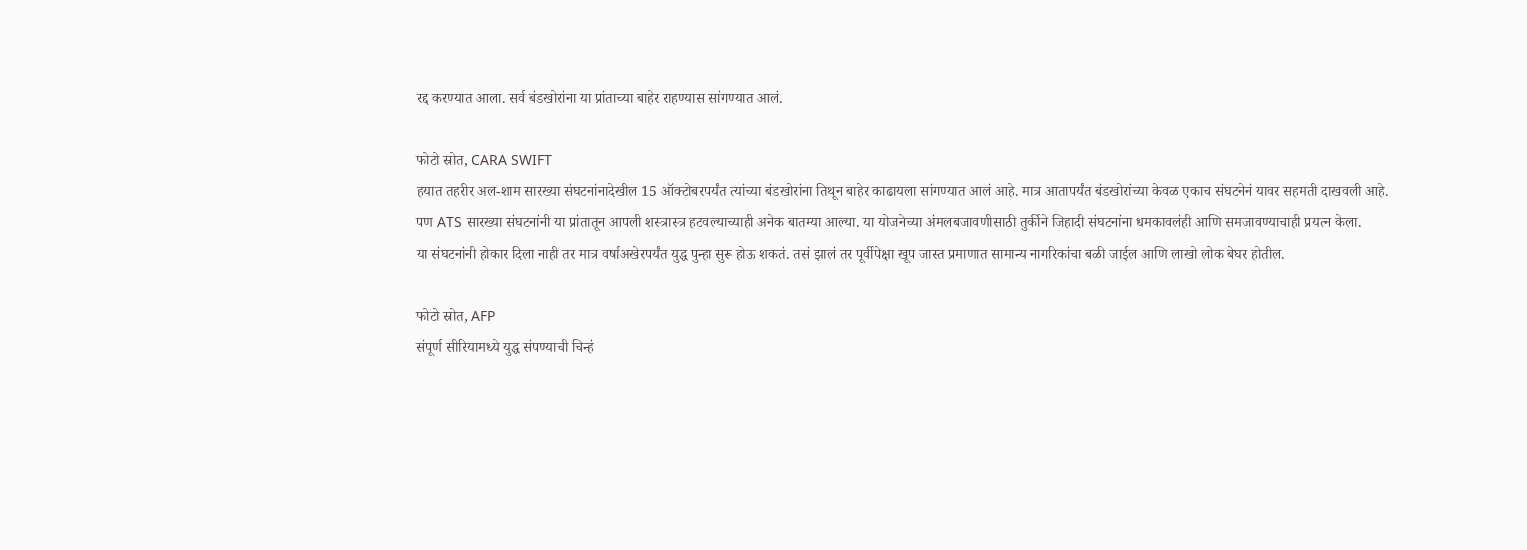रद्द करण्यात आला. सर्व बंडखोरांना या प्रांताच्या बाहेर राहण्यास सांगण्यात आलं.

फोटो स्रोत, CARA SWIFT
हयात तहरीर अल-शाम सारख्या संघटनांनादेखील 15 ऑक्टोबरपर्यंत त्यांच्या बंडखोरांना तिथून बाहेर काढायला सांगण्यात आलं आहे. मात्र आतापर्यंत बंडखोरांच्या केवळ एकाच संघटनेनं यावर सहमती दाखवली आहे.
पण ATS सारख्या संघटनांनी या प्रांतातून आपली शस्त्रास्त्र हटवल्याच्याही अनेक बातम्या आल्या. या योजनेच्या अंमलबजावणीसाठी तुर्कीने जिहादी संघटनांना धमकावलंही आणि समजावण्याचाही प्रयत्न केला.
या संघटनांनी होकार दिला नाही तर मात्र वर्षाअखेरपर्यंत युद्ध पुन्हा सुरू होऊ शकतं. तसं झालं तर पूर्वीपेक्षा खूप जास्त प्रमाणात सामान्य नागरिकांचा बळी जाईल आणि लाखो लोक बेघर होतील.

फोटो स्रोत, AFP
संपूर्ण सीरियामध्ये युद्ध संपण्याची चिन्हं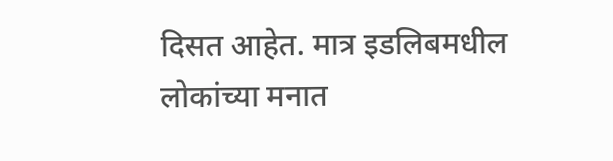दिसत आहेत. मात्र इडलिबमधील लोकांच्या मनात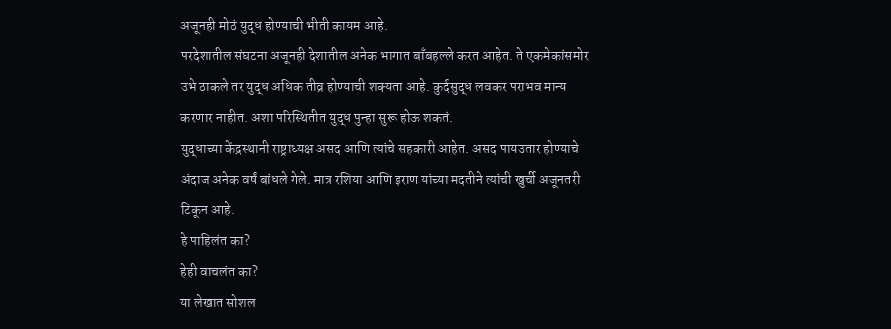अजूनही मोठं युद्ध होण्याची भीती कायम आहे.
परदेशातील संघटना अजूनही देशातील अनेक भागात बाँबहल्ले करत आहेत. ते एकमेकांसमोर उभे ठाकले तर युद्ध अधिक तीव्र होण्याची शक्यता आहे. कुर्दसुद्ध लवकर पराभव मान्य करणार नाहीत. अशा परिस्थितीत युद्ध पुन्हा सुरू होऊ शकतं.
युद्धाच्या केंद्रस्थानी राष्ट्राध्यक्ष असद आणि त्यांचे सहकारी आहेत. असद पायउतार होण्याचे अंदाज अनेक वर्षं बांधले गेले. मात्र रशिया आणि इराण यांच्या मदतीने त्यांची खुर्ची अजूनतरी टिकून आहे.
हे पाहिलंत का?
हेही वाचलंत का?
या लेखात सोशल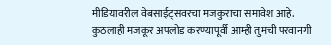मीडियावरील वेबसाईट्सवरचा मजकुराचा समावेश आहे. कुठलाही मजकूर अपलोड करण्यापूर्वी आम्ही तुमची परवानगी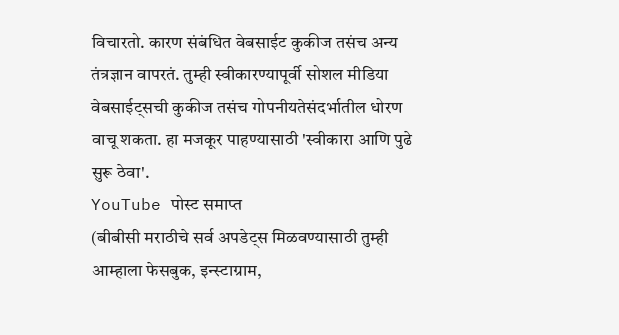विचारतो. कारण संबंधित वेबसाईट कुकीज तसंच अन्य तंत्रज्ञान वापरतं. तुम्ही स्वीकारण्यापूर्वी सोशल मीडिया वेबसाईट्सची कुकीज तसंच गोपनीयतेसंदर्भातील धोरण वाचू शकता. हा मजकूर पाहण्यासाठी 'स्वीकारा आणि पुढे सुरू ठेवा'.
YouTube पोस्ट समाप्त
(बीबीसी मराठीचे सर्व अपडेट्स मिळवण्यासाठी तुम्ही आम्हाला फेसबुक, इन्स्टाग्राम,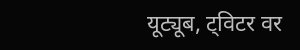यूट्यूब, ट्विटर वर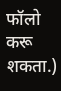फॉलो करू शकता.)